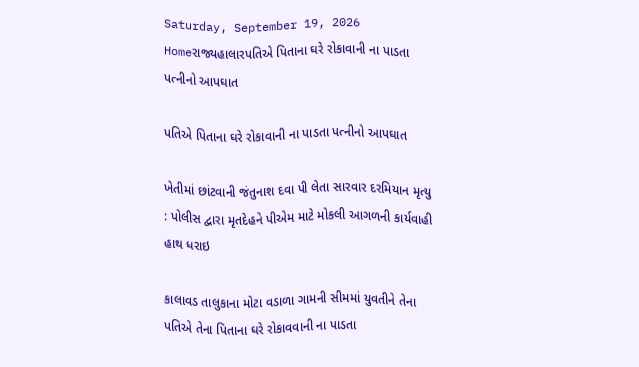Saturday, September 19, 2026
Homeરાજ્યહાલારપતિએ પિતાના ઘરે રોકાવાની ના પાડતા પત્નીનો આપઘાત

પતિએ પિતાના ઘરે રોકાવાની ના પાડતા પત્નીનો આપઘાત

ખેતીમાં છાંટવાની જંતુનાશ દવા પી લેતા સારવાર દરમિયાન મૃત્યુ : પોલીસ દ્વારા મૃતદેહને પીએમ માટે મોકલી આગળની કાર્યવાહી હાથ ધરાઇ

કાલાવડ તાલુકાના મોટા વડાળા ગામની સીમમાં યુવતીને તેના પતિએ તેના પિતાના ઘરે રોકાવવાની ના પાડતા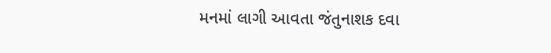મનમાં લાગી આવતા જંતુનાશક દવા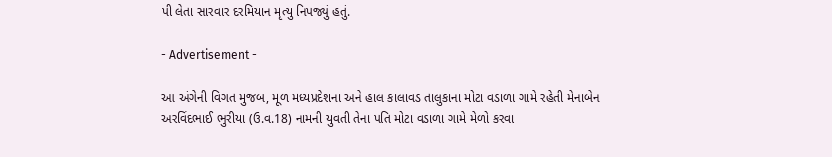પી લેતા સારવાર દરમિયાન મૃત્યુ નિપજ્યું હતું.

- Advertisement -

આ અંગેની વિગત મુજબ, મૂળ મધ્યપ્રદેશના અને હાલ કાલાવડ તાલુકાના મોટા વડાળા ગામે રહેતી મેનાબેન અરવિંદભાઈ ભુરીયા (ઉ.વ.18) નામની યુવતી તેના પતિ મોટા વડાળા ગામે મેળો કરવા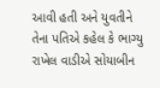આવી હતી અને યુવતીને તેના પતિએ કહેલ કે ભાગ્યુ રાખેલ વાડીએ સોયાબીન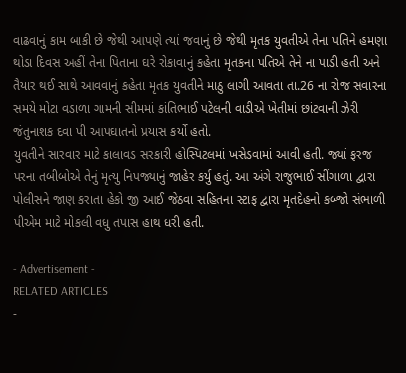વાઢવાનું કામ બાકી છે જેથી આપણે ત્યાં જવાનું છે જેથી મૃતક યુવતીએ તેના પતિને હમણા થોડા દિવસ અહીં તેના પિતાના ઘરે રોકાવાનું કહેતા મૃતકના પતિએ તેને ના પાડી હતી અને તૈયાર થઈ સાથે આવવાનું કહેતા મૃતક યુવતીને માઠુ લાગી આવતા તા.26 ના રોજ સવારના સમયે મોટા વડાળા ગામની સીમમાં કાંતિભાઈ પટેલની વાડીએ ખેતીમાં છાંટવાની ઝેરી જંતુનાશક દવા પી આપઘાતનો પ્રયાસ કર્યો હતો.
યુવતીને સારવાર માટે કાલાવડ સરકારી હોસ્પિટલમાં ખસેડવામાં આવી હતી. જ્યાં ફરજ પરના તબીબોએ તેનું મૃત્યુ નિપજ્યાનું જાહેર કર્યુ હતું. આ અંગે રાજુભાઈ સીંગાળા દ્વારા પોલીસને જાણ કરાતા હેકો જી આઈ જેઠવા સહિતના સ્ટાફ દ્વારા મૃતદેહનો કબ્જો સંભાળી પીએમ માટે મોકલી વધુ તપાસ હાથ ધરી હતી.

- Advertisement -
RELATED ARTICLES
-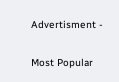Advertisment -

Most Popular